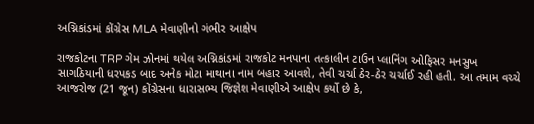અગ્નિકાંડમાં કોંગ્રેસ MLA મેવાણીનો ગંભીર આક્ષેપ

રાજકોટના TRP ગેમ ઝોનમાં થયેલ અગ્નિકાંડમાં રાજકોટ મનપાના તત્કાલીન ટાઉન પ્લાનિંગ ઓફિસર મનસુખ સાગઠિયાની ધરપકડ બાદ અનેક મોટા માથાના નામ બહાર આવશે, તેવી ચર્ચા ઠેર-ઠેર ચર્ચાઈ રહી હતી. આ તમામ વચ્ચે આજરોજ (21 જૂન) કોંગ્રેસના ધારાસભ્ય જિજ્ઞેશ મેવાણીએ આક્ષેપ કર્યો છે કે,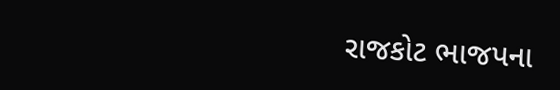રાજકોટ ભાજપના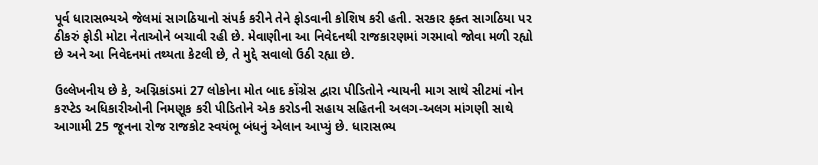પૂર્વ ધારાસભ્યએ જેલમાં સાગઠિયાનો સંપર્ક કરીને તેને ફોડવાની કોશિષ કરી હતી. સરકાર ફક્ત સાગઠિયા પર ઠીકરું ફોડી મોટા નેતાઓને બચાવી રહી છે. મેવાણીના આ નિવેદનથી રાજકારણમાં ગરમાવો જોવા મળી રહ્યો છે અને આ નિવેદનમાં તથ્યતા કેટલી છે, તે મુદ્દે સવાલો ઉઠી રહ્યા છે.

ઉલ્લેખનીય છે કે, અગ્નિકાંડમાં 27 લોકોના મોત બાદ કોંગ્રેસ દ્વારા પીડિતોને ન્યાયની માગ સાથે સીટમાં નોન કરપ્ટેડ અધિકારીઓની નિમણૂક કરી પીડિતોને એક કરોડની સહાય સહિતની અલગ-અલગ માંગણી સાથે આગામી 25 જૂનના રોજ રાજકોટ સ્વયંભૂ બંધનું એલાન આપ્યું છે. ધારાસભ્ય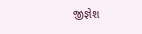જીજ્ઞેશ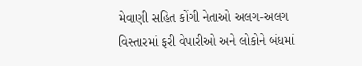મેવાણી સહિત કોંગી નેતાઓ અલગ-અલગ વિસ્તારમાં ફરી વેપારીઓ અને લોકોને બંધમાં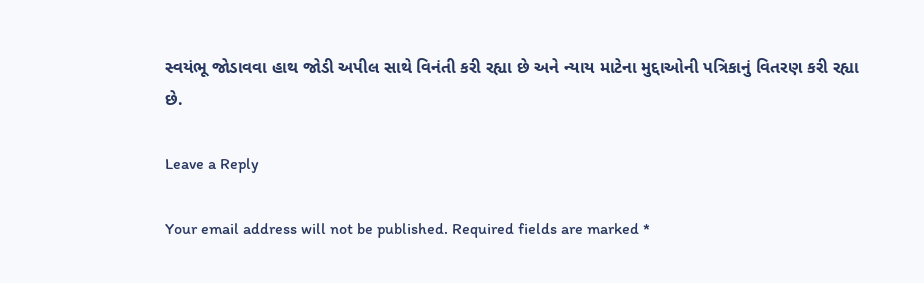સ્વયંભૂ જોડાવવા હાથ જોડી અપીલ સાથે વિનંતી કરી રહ્યા છે અને ન્યાય માટેના મુદ્દાઓની પત્રિકાનું વિતરણ કરી રહ્યા છે.

Leave a Reply

Your email address will not be published. Required fields are marked *